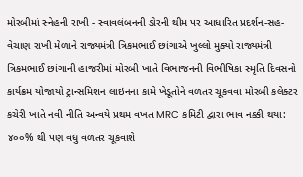મોરબીમાં સ્નેહની રાખી - સ્વાવલંબનની ડોરની થીમ પર આધારિત પ્રદર્શન-સહ-વેચાણ રાખી મેળાને રાજ્યમંત્રી ત્રિકમભાઈ છાંગાએ ખુલ્લો મુક્યો રાજ્યમંત્રી ત્રિકમભાઈ છાંગાની હાજરીમાં મોરબી ખાતે વિભાજનની વિભીષિકા સ્મૃતિ દિવસનો કાર્યક્રમ યોજાયો ટ્રાન્સમિશન લાઇનના કામે ખેડૂતોને વળતર ચૂકવવા મોરબી કલેક્ટર કચેરી ખાતે નવી નીતિ અન્વયે પ્રથમ વખત MRC કમિટી દ્વારા ભાવ નક્કી થયા: ૪૦૦% થી પણ વધુ વળતર ચૂકવાશે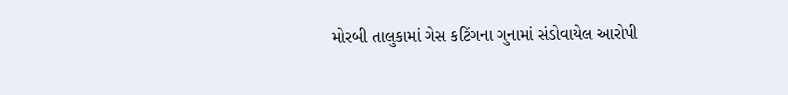મોરબી તાલુકામાં ગેસ કટિંગના ગુનામાં સંડોવાયેલ આરોપી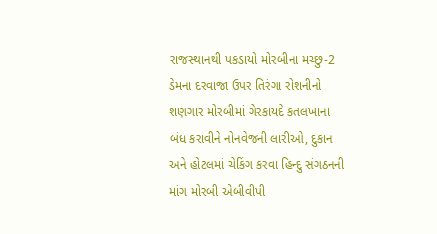રાજસ્થાનથી પકડાયો મોરબીના મચ્છુ-2 ડેમના દરવાજા ઉપર તિરંગા રોશનીનો શણગાર મોરબીમાં ગેરકાયદે કતલખાના બંધ કરાવીને નોનવેજની લારીઓ, દુકાન અને હોટલમાં ચેકિંગ કરવા હિન્દુ સંગઠનની માંગ મોરબી એબીવીપી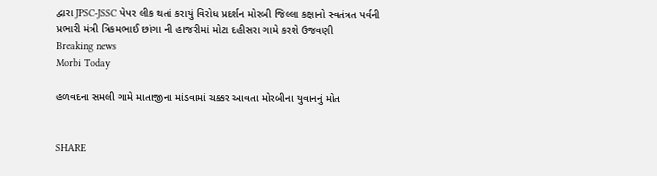દ્વારા JPSC-JSSC પેપર લીક થતાં કરાયું વિરોધ પ્રદર્શન મોરબી જિલ્લા કક્ષાનો સ્વતંત્રત પર્વની પ્રભારી મંત્રી ત્રિકમભાઈ છાંગા ની હાજરીમાં મોટા દહીસરા ગામે કરશે ઉજવણી
Breaking news
Morbi Today

હળવદના સમલી ગામે માતાજીના માંડવામાં ચક્કર આવતા મોરબીના યુવાનનું મોત


SHARE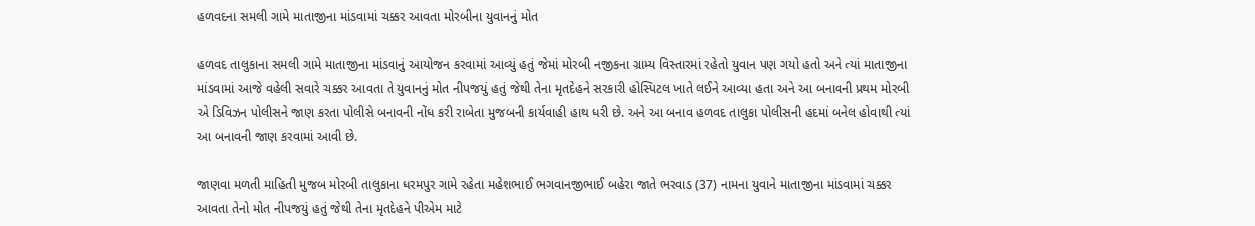હળવદના સમલી ગામે માતાજીના માંડવામાં ચક્કર આવતા મોરબીના યુવાનનું મોત

હળવદ તાલુકાના સમલી ગામે માતાજીના માંડવાનું આયોજન કરવામાં આવ્યું હતું જેમાં મોરબી નજીકના ગ્રામ્ય વિસ્તારમાં રહેતો યુવાન પણ ગયો હતો અને ત્યાં માતાજીના માંડવામાં આજે વહેલી સવારે ચક્કર આવતા તે યુવાનનું મોત નીપજયું હતું જેથી તેના મૃતદેહને સરકારી હોસ્પિટલ ખાતે લઈને આવ્યા હતા અને આ બનાવની પ્રથમ મોરબી એ ડિવિઝન પોલીસને જાણ કરતા પોલીસે બનાવની નોંધ કરી રાબેતા મુજબની કાર્યવાહી હાથ ધરી છે. અને આ બનાવ હળવદ તાલુકા પોલીસની હદમાં બનેલ હોવાથી ત્યાં આ બનાવની જાણ કરવામાં આવી છે.

જાણવા મળતી માહિતી મુજબ મોરબી તાલુકાના ધરમપુર ગામે રહેતા મહેશભાઈ ભગવાનજીભાઈ બહેરા જાતે ભરવાડ (37) નામના યુવાને માતાજીના માંડવામાં ચક્કર આવતા તેનો મોત નીપજયું હતું જેથી તેના મૃતદેહને પીએમ માટે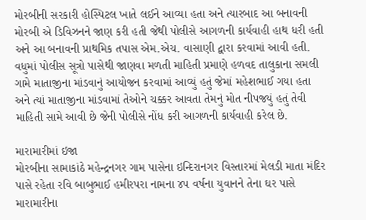મોરબીની સરકારી હોસ્પિટલ ખાતે લઈને આવ્યા હતા અને ત્યારબાદ આ બનાવની મોરબી એ ડિવિઝનને જાણ કરી હતી જેથી પોલીસે આગળની કાર્યવાહી હાથ ધરી હતી અને આ બનાવની પ્રાથમિક તપાસ એમ.એચ. વાસાણી દ્વારા કરવામાં આવી હતી. વધુમાં પોલીસ સૂત્રો પાસેથી જાણવા મળતી માહિતી પ્રમાણે હળવદ તાલુકાના સમલી ગામે માતાજીના માંડવાનું આયોજન કરવામાં આવ્યું હતું જેમાં મહેશભાઈ ગયા હતા અને ત્યાં માતાજીના માંડવામાં તેઓને ચક્કર આવતા તેમનું મોત નીપજયું હતું તેવી માહિતી સામે આવી છે જેની પોલીસે નોંધ કરી આગળની કાર્યવાહી કરેલ છે.

મારામારીમાં ઇજા
મોરબીના સામાકાંઠે મહેન્દ્રનગર ગામ પાસેના ઇન્દિરાનગર વિસ્તારમાં મેલડી માતા મંદિર પાસે રહેતા રવિ બાબુભાઈ હમીરપરા નામના ૪૫ વર્ષના યુવાનને તેના ઘર પાસે મારામારીના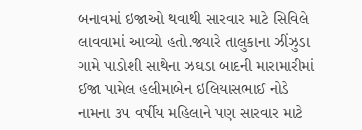બનાવમાં ઇજાઓ થવાથી સારવાર માટે સિવિલે લાવવામાં આવ્યો હતો.જ્યારે તાલુકાના ઝીંઝુડા ગામે પાડોશી સાથેના ઝઘડા બાદની મારામારીમાં ઈજા પામેલ હલીમાબેન ઇલિયાસભાઈ નોડે નામના ૩૫ વર્ષીય મહિલાને પણ સારવાર માટે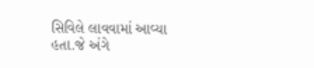સિવિલે લાવવામાં આવ્યા હતા.જે અંગે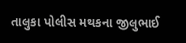તાલુકા પોલીસ મથકના જીલુભાઈ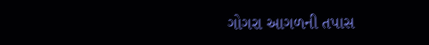ગોગરા આગળની તપાસ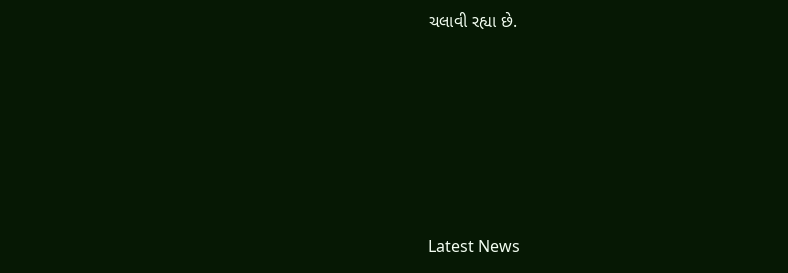ચલાવી રહ્યા છે.






Latest News